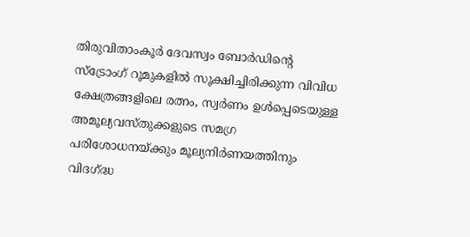തിരുവിതാംകൂർ ദേവസ്വം ബോർഡിന്റെ സ്ട്രോംഗ് റൂമുകളിൽ സൂക്ഷിച്ചിരിക്കുന്ന വിവിധ ക്ഷേത്രങ്ങളിലെ രത്നം, സ്വർണം ഉൾപ്പെടെയുള്ള അമൂല്യവസ്തുക്കളുടെ സമഗ്ര പരിശോധനയ്ക്കും മൂല്യനിർണയത്തിനും വിദഗ്ദ്ധ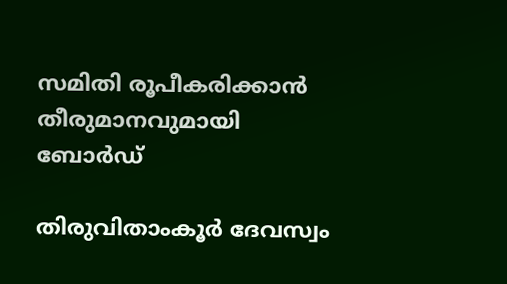സമിതി രൂപീകരിക്കാൻ തീരുമാനവുമായി ബോർഡ്

തിരുവിതാംകൂർ ദേവസ്വം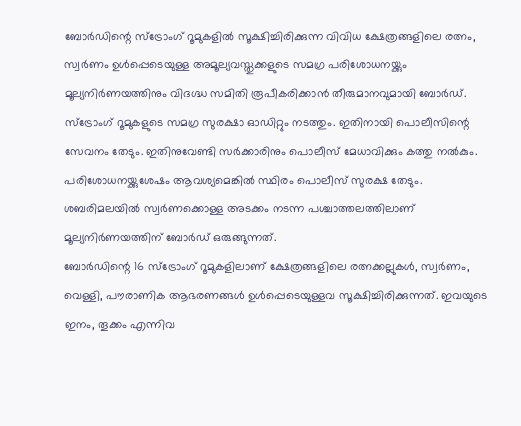ബോർഡിന്റെ സ്ട്രോംഗ് റൂമുകളിൽ സൂക്ഷിച്ചിരിക്കുന്ന വിവിധ ക്ഷേത്രങ്ങളിലെ രത്നം, സ്വർണം ഉൾപ്പെടെയുള്ള അമൂല്യവസ്തുക്കളുടെ സമഗ്ര പരിശോധനയ്ക്കും മൂല്യനിർണയത്തിനും വിദഗ്ദ്ധ സമിതി രൂപീകരിക്കാൻ തീരുമാനവുമായി ബോർഡ്.
സ്ട്രോംഗ് റൂമുകളുടെ സമഗ്ര സുരക്ഷാ ഓഡിറ്റും നടത്തും. ഇതിനായി പൊലീസിന്റെ സേവനം തേടും. ഇതിനുവേണ്ടി സർക്കാരിനും പൊലീസ് മേധാവിക്കും കത്തു നൽകും. പരിശോധനയ്ക്കുശേഷം ആവശ്യമെങ്കിൽ സ്ഥിരം പൊലീസ് സുരക്ഷ തേടും. ശബരിമലയിൽ സ്വർണക്കൊള്ള അടക്കം നടന്ന പശ്ചാത്തലത്തിലാണ് മൂല്യനിർണയത്തിന് ബോർഡ് ഒരുങ്ങുന്നത്.
ബോർഡിന്റെ 16 സ്ട്രോംഗ് റൂമുകളിലാണ് ക്ഷേത്രങ്ങളിലെ രത്നക്കല്ലുകൾ, സ്വർണം, വെള്ളി, പൗരാണിക ആഭരണങ്ങൾ ഉൾപ്പെടെയുള്ളവ സൂക്ഷിച്ചിരിക്കുന്നത്. ഇവയുടെ ഇനം, തൂക്കം എന്നിവ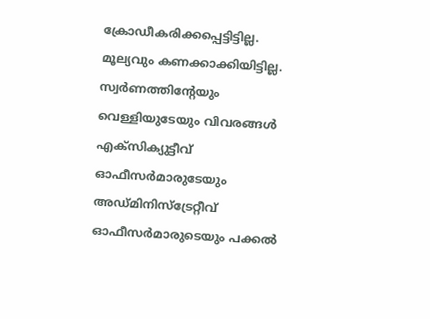ക്രോഡീകരിക്കപ്പെട്ടിട്ടില്ല. മൂല്യവും കണക്കാക്കിയിട്ടില്ല. സ്വർണത്തിന്റേയും വെള്ളിയുടേയും വിവരങ്ങൾ എക്സിക്യുട്ടീവ് ഓഫീസർമാരുടേയും അഡ്മിനിസ്ട്രേറ്റീവ് ഓഫീസർമാരുടെയും പക്കൽ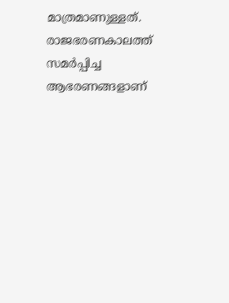മാത്രമാണുള്ളത്. രാജഭരണകാലത്ത് സമർപ്പിച്ച ആഭരണങ്ങളാണ്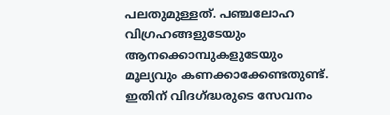പലതുമുള്ളത്. പഞ്ചലോഹ വിഗ്രഹങ്ങളുടേയും ആനക്കൊമ്പുകളുടേയും മൂല്യവും കണക്കാക്കേണ്ടതുണ്ട്. ഇതിന് വിദഗ്ദ്ധരുടെ സേവനം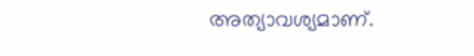അത്യാവശ്യമാണ്.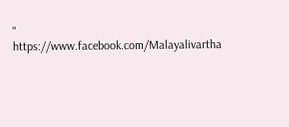"
https://www.facebook.com/Malayalivartha